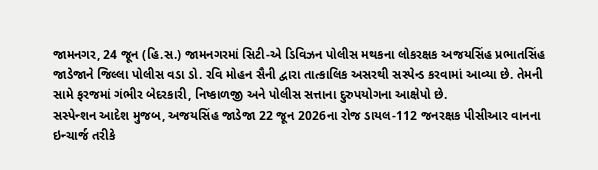જામનગર, 24 જૂન (હિ.સ.) જામનગરમાં સિટી-એ ડિવિઝન પોલીસ મથકના લોકરક્ષક અજયસિંહ પ્રભાતસિંહ જાડેજાને જિલ્લા પોલીસ વડા ડો. રવિ મોહન સૈની દ્વારા તાત્કાલિક અસરથી સસ્પેન્ડ કરવામાં આવ્યા છે. તેમની સામે ફરજમાં ગંભીર બેદરકારી, નિષ્કાળજી અને પોલીસ સત્તાના દુરુપયોગના આક્ષેપો છે.
સસ્પેન્શન આદેશ મુજબ, અજયસિંહ જાડેજા 22 જૂન 2026ના રોજ ડાયલ-112 જનરક્ષક પીસીઆર વાનના ઇન્ચાર્જ તરીકે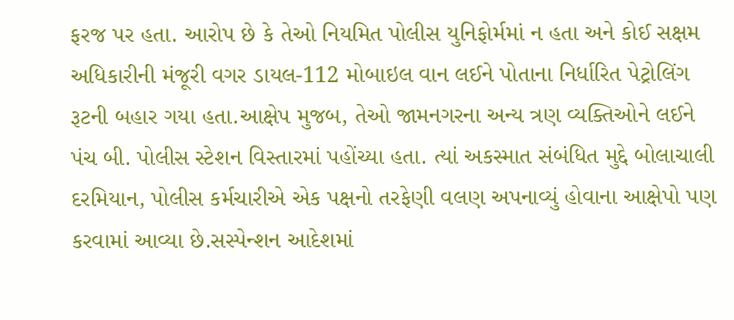ફરજ પર હતા. આરોપ છે કે તેઓ નિયમિત પોલીસ યુનિફોર્મમાં ન હતા અને કોઈ સક્ષમ અધિકારીની મંજૂરી વગર ડાયલ-112 મોબાઇલ વાન લઈને પોતાના નિર્ધારિત પેટ્રોલિંગ રૂટની બહાર ગયા હતા.આક્ષેપ મુજબ, તેઓ જામનગરના અન્ય ત્રણ વ્યક્તિઓને લઈને પંચ બી. પોલીસ સ્ટેશન વિસ્તારમાં પહોંચ્યા હતા. ત્યાં અકસ્માત સંબંધિત મુદ્દે બોલાચાલી દરમિયાન, પોલીસ કર્મચારીએ એક પક્ષનો તરફેણી વલણ અપનાવ્યું હોવાના આક્ષેપો પણ કરવામાં આવ્યા છે.સસ્પેન્શન આદેશમાં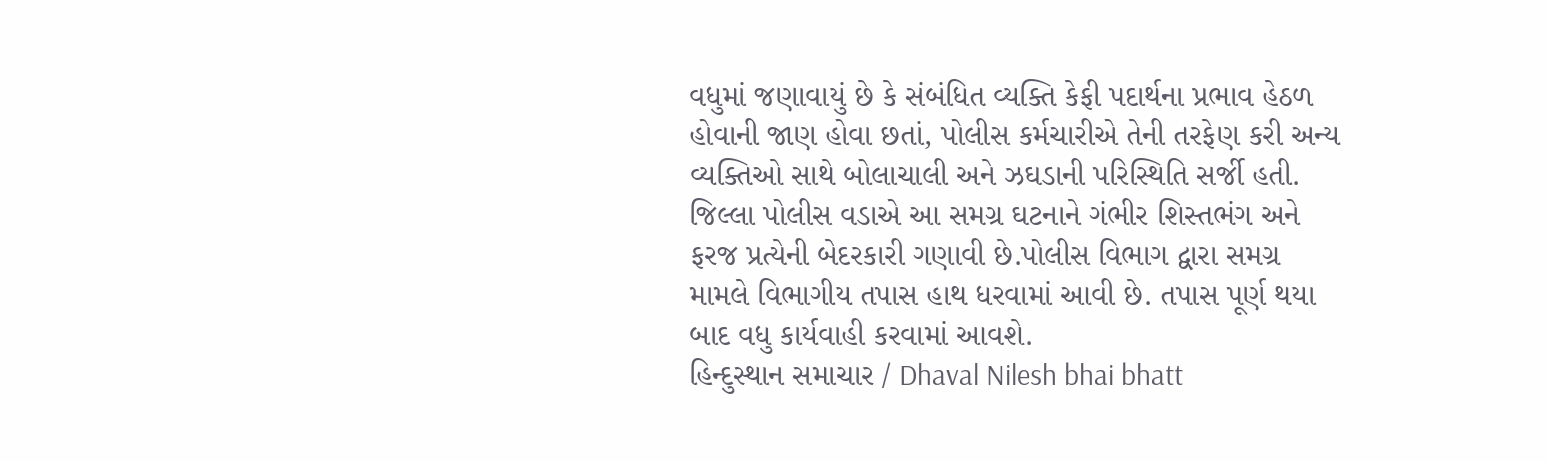વધુમાં જણાવાયું છે કે સંબંધિત વ્યક્તિ કેફી પદાર્થના પ્રભાવ હેઠળ હોવાની જાણ હોવા છતાં, પોલીસ કર્મચારીએ તેની તરફેણ કરી અન્ય વ્યક્તિઓ સાથે બોલાચાલી અને ઝઘડાની પરિસ્થિતિ સર્જી હતી. જિલ્લા પોલીસ વડાએ આ સમગ્ર ઘટનાને ગંભીર શિસ્તભંગ અને ફરજ પ્રત્યેની બેદરકારી ગણાવી છે.પોલીસ વિભાગ દ્વારા સમગ્ર મામલે વિભાગીય તપાસ હાથ ધરવામાં આવી છે. તપાસ પૂર્ણ થયા બાદ વધુ કાર્યવાહી કરવામાં આવશે.
હિન્દુસ્થાન સમાચાર / Dhaval Nilesh bhai bhatt